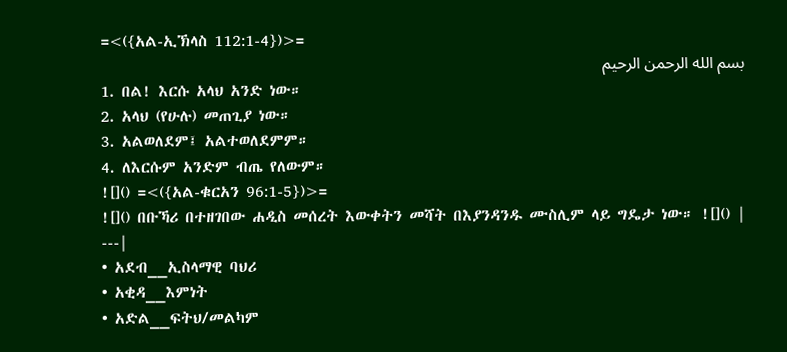=<({አል-ኢኽላስ 112:1-4})>=
بسم الله الرحمن الرحيم
1. በል! እርሱ አላህ አንድ ነው።
2. አላህ (የሁሉ) መጠጊያ ነው።
3. አልወለደም፤ አልተወለደምም።
4. ለእርሱም አንድም ብጤ የለውም።
![]() =<({አል-ቁርአን 96:1-5})>=
![]() በቡኻሪ በተዘገበው ሐዲስ መሰረት እውቀትን መሻት በእያንዳንዱ ሙስሊም ላይ ግዴታ ነው። ![]() |
---|
• አደብ__ኢስላማዊ ባህሪ
• አቂዳ__እምነት
• አድል__ፍትህ/መልካም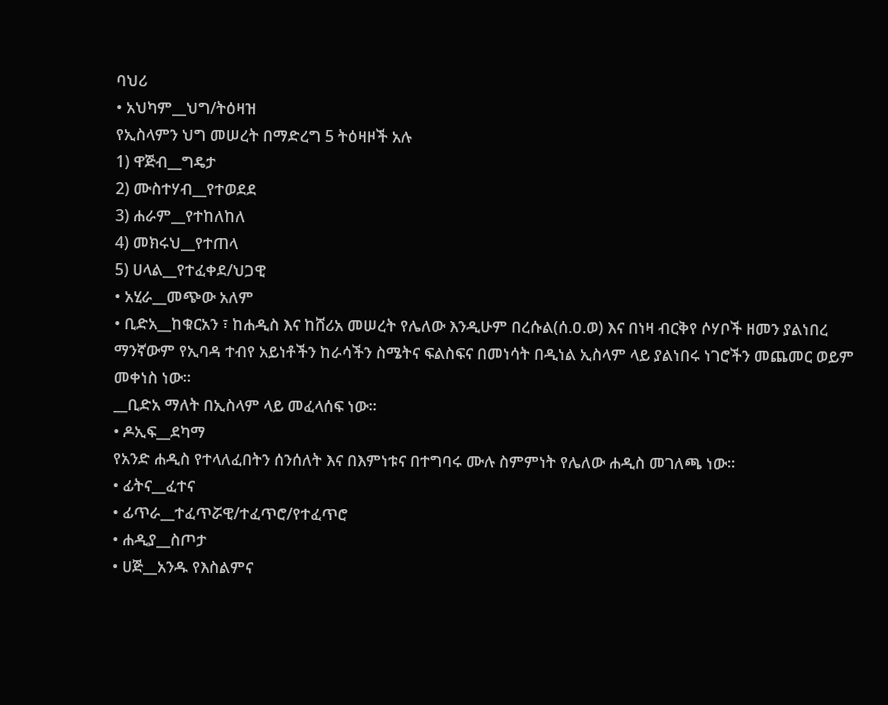ባህሪ
• አህካም__ህግ/ትዕዛዝ
የኢስላምን ህግ መሠረት በማድረግ 5 ትዕዛዞች አሉ
1) ዋጅብ__ግዴታ
2) ሙስተሃብ__የተወደደ
3) ሐራም__የተከለከለ
4) መክሩህ__የተጠላ
5) ሀላል__የተፈቀደ/ህጋዊ
• አሂራ__መጭው አለም
• ቢድአ__ከቁርአን ፣ ከሐዲስ እና ከሸሪአ መሠረት የሌለው እንዲሁም በረሱል(ሰ.ዐ.ወ) እና በነዛ ብርቅየ ሶሃቦች ዘመን ያልነበረ ማንኛውም የኢባዳ ተብየ አይነቶችን ከራሳችን ስሜትና ፍልስፍና በመነሳት በዲነል ኢስላም ላይ ያልነበሩ ነገሮችን መጨመር ወይም መቀነስ ነው።
__ቢድአ ማለት በኢስላም ላይ መፈላሰፍ ነው።
• ዶኢፍ__ደካማ
የአንድ ሐዲስ የተላለፈበትን ሰንሰለት እና በእምነቱና በተግባሩ ሙሉ ስምምነት የሌለው ሐዲስ መገለጫ ነው።
• ፊትና__ፈተና
• ፊጥራ__ተፈጥሯዊ/ተፈጥሮ/የተፈጥሮ
• ሐዲያ__ስጦታ
• ሀጅ__አንዱ የእስልምና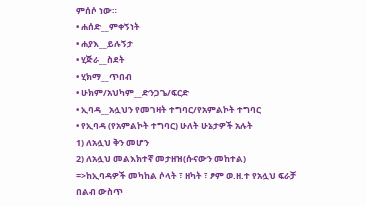ምሰሶ ነው።
• ሐሰድ__ምቀኝነት
• ሐያእ__ይሉኝታ
• ሂጅራ__ስደት
• ሂክማ__ጥበብ
• ሁክም/አህካም__ድንጋጌ/ፍርድ
• ኢባዳ__አሏህን የመገዛት ተግባር/የአምልኮት ተግባር
• የኢባዳ (የአምልኮት ተግባር) ሁለት ሁኔታዎች አሉት
1) ለአሏህ ቅን መሆን
2) ለአሏህ መልእክተኛ መታዘዝ(ሱናውን መከተል)
=>ከኢባዳዎች መካከል ሶላት ፣ ዘካት ፣ ፆም ወ.ዘ.ተ የአሏህ ፍራቻ በልብ ውስጥ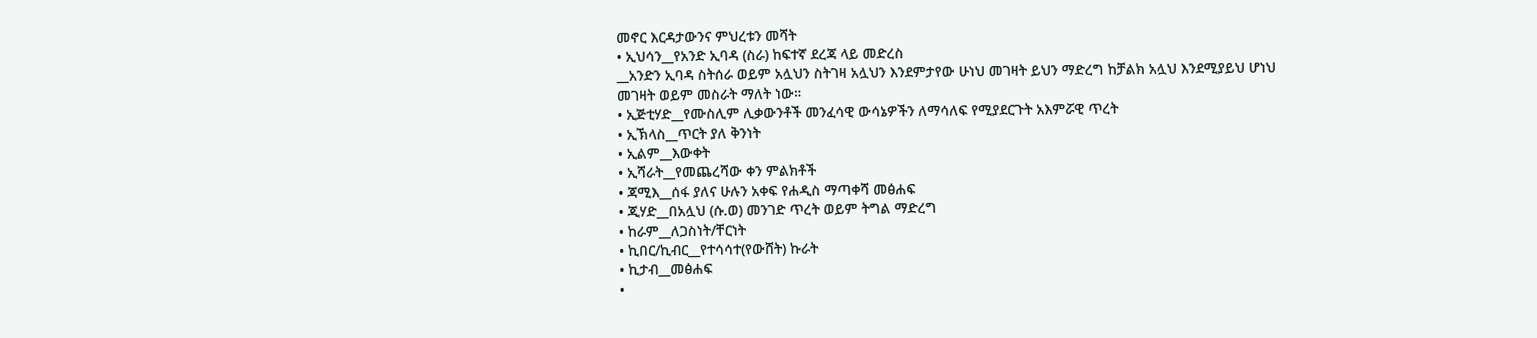መኖር እርዳታውንና ምህረቱን መሻት
• ኢህሳን__የአንድ ኢባዳ (ስራ) ከፍተኛ ደረጃ ላይ መድረስ
__አንድን ኢባዳ ስትሰራ ወይም አሏህን ስትገዛ አሏህን እንደምታየው ሁነህ መገዛት ይህን ማድረግ ከቻልክ አሏህ እንደሚያይህ ሆነህ መገዛት ወይም መስራት ማለት ነው።
• ኢጅቲሃድ__የሙስሊም ሊቃውንቶች መንፈሳዊ ውሳኔዎችን ለማሳለፍ የሚያደርጉት አእምሯዊ ጥረት
• ኢኽላስ__ጥርት ያለ ቅንነት
• ኢልም__እውቀት
• ኢሻራት__የመጨረሻው ቀን ምልክቶች
• ጃሚእ__ሰፋ ያለና ሁሉን አቀፍ የሐዲስ ማጣቀሻ መፅሐፍ
• ጂሃድ__በአሏህ (ሱ.ወ) መንገድ ጥረት ወይም ትግል ማድረግ
• ከራም__ለጋስነት/ቸርነት
• ኪበር/ኪብር__የተሳሳተ(የውሸት) ኩራት
• ኪታብ__መፅሐፍ
•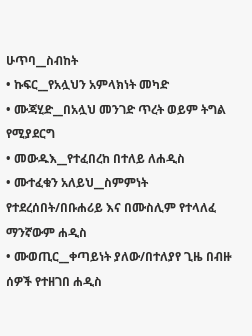ሁጥባ__ስብከት
• ኩፍር__የአሏህን አምላክነት መካድ
• ሙጃሂድ__በአሏህ መንገድ ጥረት ወይም ትግል የሚያደርግ
• መውዱእ__የተፈበረከ በተለይ ለሐዲስ
• ሙተፈቁን አለይህ__ስምምነት የተደረሰበት/በቡሐሪይ እና በሙስሊም የተላለፈ ማንኛውም ሐዲስ
• ሙወጢር__ቀጣይነት ያለው/በተለያየ ጊዜ በብዙ ሰዎች የተዘገበ ሐዲስ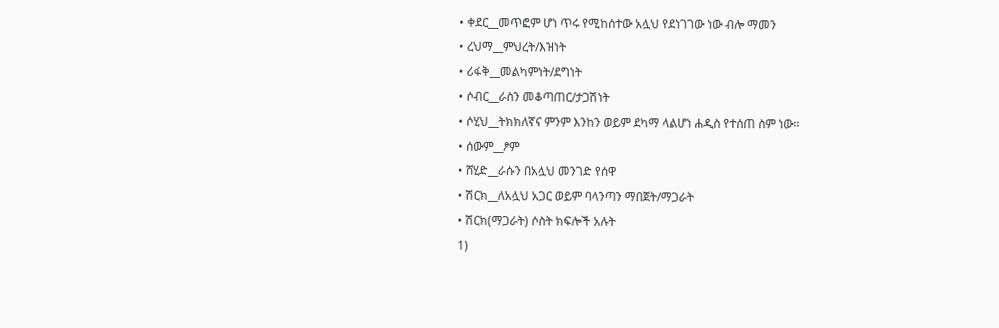• ቀደር__መጥፎም ሆነ ጥሩ የሚከሰተው አሏህ የደነገገው ነው ብሎ ማመን
• ረህማ__ምህረት/እዝነት
• ሪፋቅ__መልካምነት/ደግነት
• ሶብር__ራስን መቆጣጠር/ታጋሽነት
• ሶሂህ__ትክክለኛና ምንም እንከን ወይም ደካማ ላልሆነ ሐዲስ የተሰጠ ስም ነው።
• ሰውም__ፆም
• ሸሂድ__ራሱን በአሏህ መንገድ የሰዋ
• ሽርክ__ለአሏህ አጋር ወይም ባላንጣን ማበጀት/ማጋራት
• ሽርክ(ማጋራት) ሶስት ክፍሎች አሉት
1)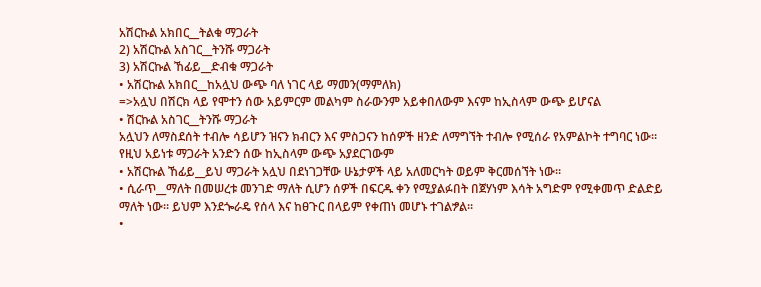አሽርኩል አክበር__ትልቁ ማጋራት
2) አሽርኩል አስገር__ትንሹ ማጋራት
3) አሽርኩል ኸፊይ__ድብቁ ማጋራት
• አሽርኩል አክበር__ከአሏህ ውጭ ባለ ነገር ላይ ማመን(ማምለክ)
=>አሏህ በሽርክ ላይ የሞተን ሰው አይምርም መልካም ስራውንም አይቀበለውም እናም ከኢስላም ውጭ ይሆናል
• ሽርኩል አስገር__ትንሹ ማጋራት
አሏህን ለማስደሰት ተብሎ ሳይሆን ዝናን ክብርን እና ምስጋናን ከሰዎች ዘንድ ለማግኘት ተብሎ የሚሰራ የአምልኮት ተግባር ነው።
የዚህ አይነቱ ማጋራት አንድን ሰው ከኢስላም ውጭ አያደርገውም
• አሽርኩል ኸፊይ__ይህ ማጋራት አሏህ በደነገጋቸው ሁኔታዎች ላይ አለመርካት ወይም ቅርመሰኘት ነው።
• ሲራጥ__ማለት በመሠረቱ መንገድ ማለት ሲሆን ሰዎች በፍርዱ ቀን የሚያልፉበት በጀሃነም እሳት አግድም የሚቀመጥ ድልድይ ማለት ነው። ይህም እንደጐራዴ የሰላ እና ከፀጉር በላይም የቀጠነ መሆኑ ተገልፇል።
•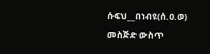ሱፍህ__በነብዩ(ሰ.ዐ.ወ) መስጅድ ውስጥ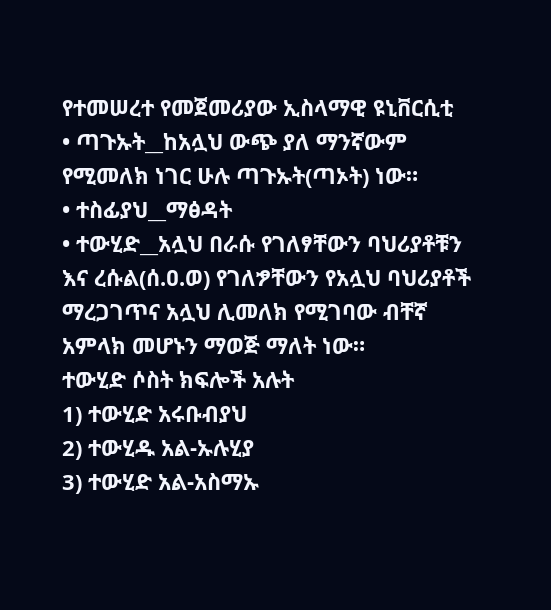የተመሠረተ የመጀመሪያው ኢስላማዊ ዩኒቨርሲቲ
• ጣጉኡት__ከአሏህ ውጭ ያለ ማንኛውም የሚመለክ ነገር ሁሉ ጣጉኡት(ጣኦት) ነው።
• ተስፊያህ__ማፅዳት
• ተውሂድ__አሏህ በራሱ የገለፃቸውን ባህሪያቶቹን እና ረሱል(ሰ.ዐ.ወ) የገለፇቸውን የአሏህ ባህሪያቶች ማረጋገጥና አሏህ ሊመለክ የሚገባው ብቸኛ አምላክ መሆኑን ማወጅ ማለት ነው።
ተውሂድ ሶስት ክፍሎች አሉት
1) ተውሂድ አሩቡብያህ
2) ተውሂዱ አል-ኡሉሂያ
3) ተውሂድ አል-አስማኡ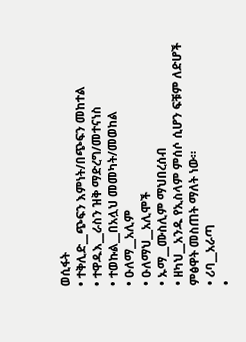ወሲፋት
• ተቅሊድ__ጭፍን እምነት/በጭፍን መከተል
• ተዋዱእ__ራስን ዝቅ ማድረግ/መተናነስ
• ተወኩል__በአሏህ መመካት/መወከል
• ዑለማ__አሊም
• ዑለማህ__አሊሞች
• ኡማ__ሙስሊም ማህበረሰብ
• ዘካህ__አንዱ የኢስላም ምሰሶ ሲሆን ፍቹም ለድሆች ምፅዋት መስጠት ማለት ነው።
• ሪባ__አራጣ
•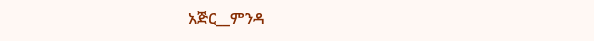አጅር__ምንዳ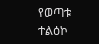የወጣቱ ተልዕኮ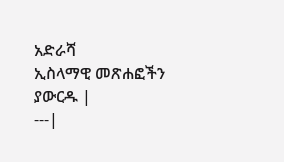አድራሻ
ኢስላማዊ መጽሐፎችን ያውርዱ |
---|